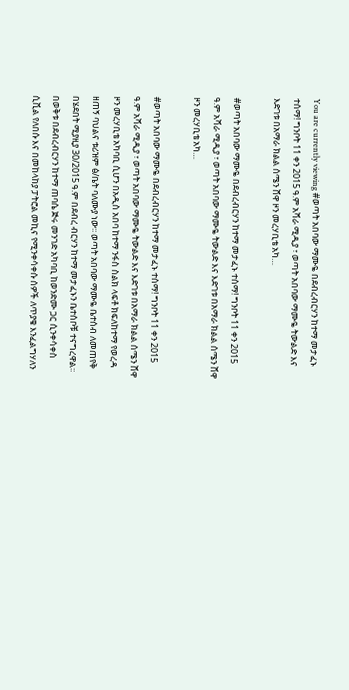You are currently viewing #ወጣት አበባው ማሙዬ በደብረብርሃን ከተማ መታፈኑ ተሰማ! ግንቦት 11 ቀን 2015 ዓ.ም አሻራ ሚዲያ ፣ ወጣት አበባው ማሙዬ ትውልድ እና እድገቱ በአማራ ክልል ሰሜን ሸዋ ዞን መረሃቢቴ አካ…

#ወጣት አበባው ማሙዬ በደብረብርሃን ከተማ መታፈኑ ተሰማ! ግንቦት 11 ቀን 2015 ዓ.ም አሻራ ሚዲያ ፣ ወጣት አበባው ማሙዬ ትውልድ እና እድገቱ በአማራ ክልል ሰሜን ሸዋ ዞን መረሃቢቴ አካ…

#ወጣት አበባው ማሙዬ በደብረብርሃን ከተማ መታፈኑ ተሰማ! ግንቦት 11 ቀን 2015 ዓ.ም አሻራ ሚዲያ ፣ ወጣት አበባው ማሙዬ ትውልድ እና እድገቱ በአማራ ክልል ሰሜን ሸዋ ዞን መረሃቢቴ አካባቢ ሲሆን በአዲስ አበባ ከተማ ንፋስ ስልክ ላፍቶ ክፍለከተማ የወረዳ ዘጠኝ ባህልና ቱሪዝም ፅ/ቤት ባለሙያ ነው፡፡ ወጣት አበባው ማሙዬ ቤተሰብ ለመጠየቅ በሄደበት ሚያዚያ 30/2015 ዓ.ም በደብረ ብርሃን ከተማ መታፈኑን ቤተሰቦቹ ተናግረዋል፡፡ በወቅቱ በደብረብርሃን ከተማ ጠባሴ ጅሩ መንገድ አካባቢ ከወንድሙ ጋር ሲንቀሳቀስ ሲቪል የለበሱ እና በመከላከያ ፓትሮል መኪና የሚንቀሳቀሱ ሰዎች ለጥያቄ እንፈልግሃለን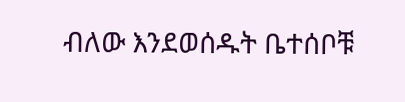ብለው እንደወሰዱት ቤተሰቦቹ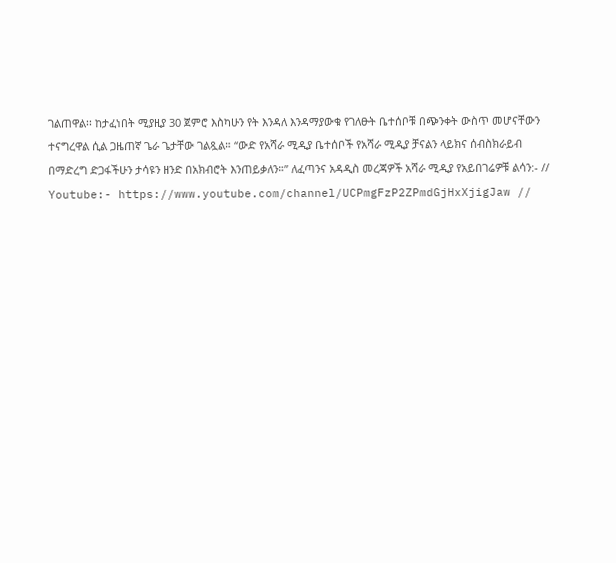ገልጠዋል፡፡ ከታፈነበት ሚያዚያ 30 ጀምሮ እስካሁን የት እንዳለ እንዳማያውቁ የገለፁት ቤተሰቦቹ በጭንቀት ውስጥ መሆናቸውን ተናግረዋል ሲል ጋዜጠኛ ጌራ ጌታቸው ገልጿል። “ውድ የአሻራ ሚዲያ ቤተሰቦች የአሻራ ሚዲያ ቻናልን ላይክና ሰብስክራይብ በማድረግ ድጋፋችሁን ታሳዩን ዘንድ በአክብሮት እንጠይቃለን።” ለፈጣንና አዳዲስ መረጃዎች አሻራ ሚዲያ የአይበገሬዎቹ ልሳን:- // Youtube:- https://www.youtube.com/channel/UCPmgFzP2ZPmdGjHxXjigJaw //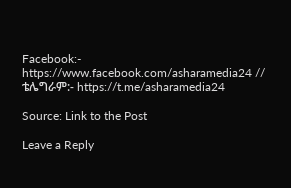Facebook:- https://www.facebook.com/asharamedia24 // ቴሌግራም:- https://t.me/asharamedia24

Source: Link to the Post

Leave a Reply